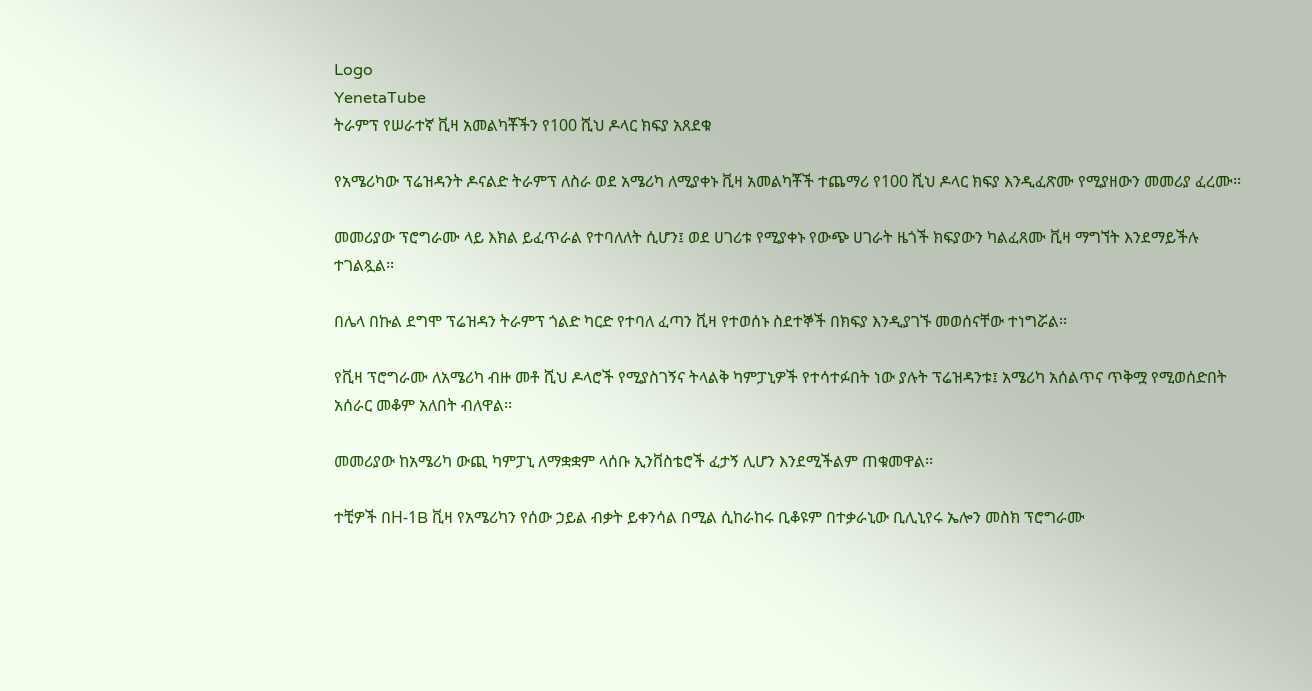Logo
YenetaTube
ትራምፕ የሠራተኛ ቪዛ አመልካቾችን የ100 ሺህ ዶላር ክፍያ አጸደቁ

የአሜሪካው ፕሬዝዳንት ዶናልድ ትራምፕ ለስራ ወደ አሜሪካ ለሚያቀኑ ቪዛ አመልካቾች ተጨማሪ የ100 ሺህ ዶላር ክፍያ እንዲፈጽሙ የሚያዘውን መመሪያ ፈረሙ፡፡

መመሪያው ፕሮግራሙ ላይ እክል ይፈጥራል የተባለለት ሲሆን፤ ወደ ሀገሪቱ የሚያቀኑ የውጭ ሀገራት ዜጎች ክፍያውን ካልፈጸሙ ቪዛ ማግኘት እንደማይችሉ ተገልጿል፡፡

በሌላ በኩል ደግሞ ፕሬዝዳን ትራምፕ ጎልድ ካርድ የተባለ ፈጣን ቪዛ የተወሰኑ ስደተኞች በክፍያ እንዲያገኙ መወሰናቸው ተነግሯል፡፡

የቪዛ ፕሮግራሙ ለአሜሪካ ብዙ መቶ ሺህ ዶላሮች የሚያስገኝና ትላልቅ ካምፓኒዎች የተሳተፉበት ነው ያሉት ፕሬዝዳንቱ፤ አሜሪካ አሰልጥና ጥቅሟ የሚወሰድበት አሰራር መቆም አለበት ብለዋል፡፡

መመሪያው ከአሜሪካ ውጪ ካምፓኒ ለማቋቋም ላሰቡ ኢንቨስቴሮች ፈታኝ ሊሆን እንደሚችልም ጠቁመዋል፡፡

ተቺዎች በH-1B ቪዛ የአሜሪካን የሰው ኃይል ብቃት ይቀንሳል በሚል ሲከራከሩ ቢቆዩም በተቃራኒው ቢሊኒየሩ ኤሎን መስክ ፕሮግራሙ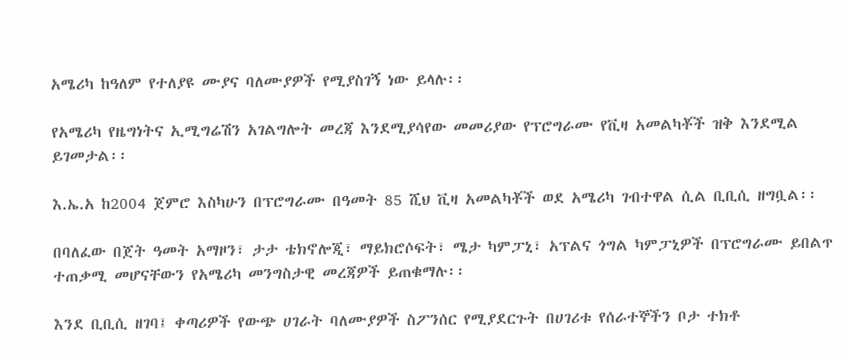አሜሪካ ከዓለም የተለያዩ ሙያና ባለሙያዎች የሚያስገኝ ነው ይላሉ፡፡

የአሜሪካ የዜግነትና ኢሚግሬሽን አገልግሎት መረጃ እንደሚያሳየው መመሪያው የፕሮግራሙ የቪዛ አመልካቾች ዝቅ እንደሚል ይገመታል፡፡

እ.ኤ.አ ከ2004 ጀምሮ እስካሁን በፕሮግራሙ በዓመት 85 ሺህ ቪዛ አመልካቾች ወደ አሜሪካ ገብተዋል ሲል ቢቢሲ ዘግቧል፡፡

በባለፈው በጀት ዓመት አማዞን፣ ታታ ቴክኖሎጂ፣ ማይክሮሶፍት፣ ሜታ ካምፓኒ፣ አፕልና ጎግል ካምፓኒዎች በፕሮግራሙ ይበልጥ ተጠቃሚ መሆናቸውን የአሜሪካ መንግስታዊ መረጃዎች ይጠቁማሉ፡፡

እንደ ቢቢሲ ዘገባ፤ ቀጣሪዎች የውጭ ሀገራት ባለሙያዎች ስፖንሰር የሚያደርጉት በሀገሪቱ የሰራተኞችን ቦታ ተክቶ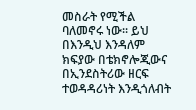መስራት የሚችል ባለመኖሩ ነው፡፡ ይህ በእንዲህ እንዳለም ክፍያው በቴክኖሎጂውና በኢንደስትሪው ዘርፍ ተወዳዳሪነት እንዲጎለብት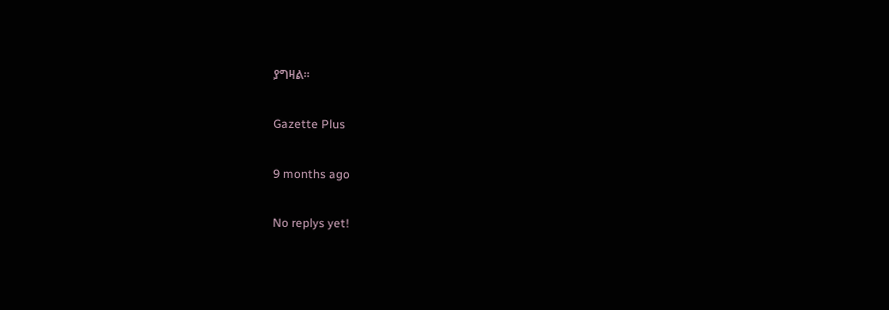ያግዛል፡፡

Gazette Plus

9 months ago

No replys yet!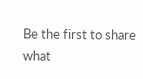Be the first to share what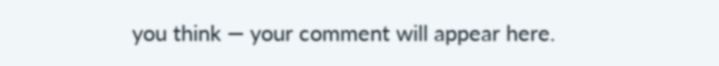you think — your comment will appear here.